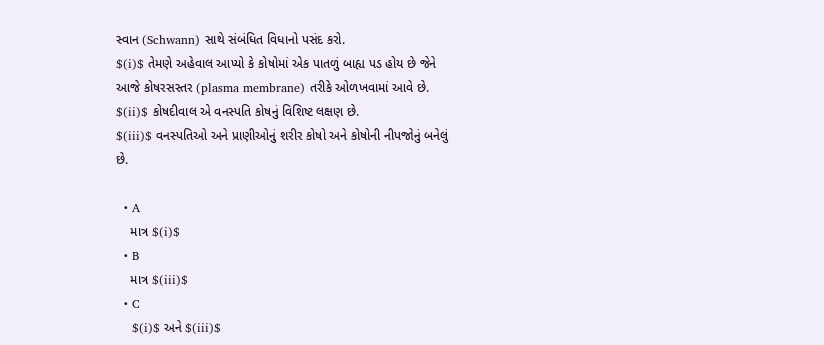સ્વાન (Schwann) સાથે સંબંધિત વિધાનો પસંદ કરો.
$(i)$ તેમણે અહેવાલ આપ્યો કે કોષોમાં એક પાતળું બાહ્ય પડ હોય છે જેને આજે કોષરસસ્તર (plasma membrane) તરીકે ઓળખવામાં આવે છે.
$(ii)$ કોષદીવાલ એ વનસ્પતિ કોષનું વિશિષ્ટ લક્ષણ છે.
$(iii)$ વનસ્પતિઓ અને પ્રાણીઓનું શરીર કોષો અને કોષોની નીપજોનું બનેલું છે.

  • A
    માત્ર $(i)$
  • B
    માત્ર $(iii)$
  • C
    $(i)$ અને $(iii)$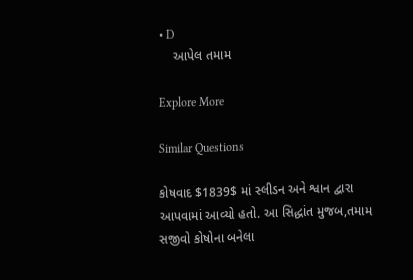• D
    આપેલ તમામ

Explore More

Similar Questions

કોષવાદ $1839$ માં સ્લીડન અને શ્વાન દ્વારા આપવામાં આવ્યો હતો. આ સિદ્ધાંત મુજબ,તમામ સજીવો કોષોના બનેલા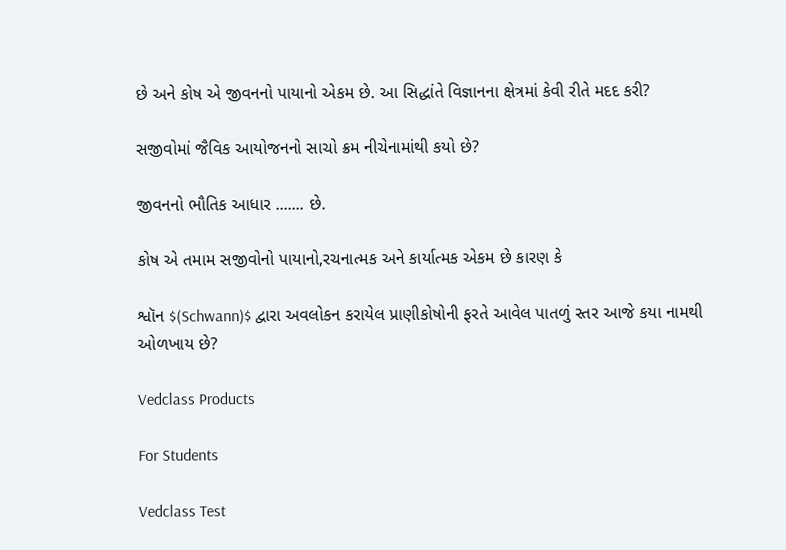છે અને કોષ એ જીવનનો પાયાનો એકમ છે. આ સિદ્ધાંતે વિજ્ઞાનના ક્ષેત્રમાં કેવી રીતે મદદ કરી?

સજીવોમાં જૈવિક આયોજનનો સાચો ક્રમ નીચેનામાંથી કયો છે?

જીવનનો ભૌતિક આધાર ....... છે.

કોષ એ તમામ સજીવોનો પાયાનો,રચનાત્મક અને કાર્યાત્મક એકમ છે કારણ કે

શ્વૉન $(Schwann)$ દ્વારા અવલોકન કરાયેલ પ્રાણીકોષોની ફરતે આવેલ પાતળું સ્તર આજે કયા નામથી ઓળખાય છે?

Vedclass Products

For Students

Vedclass Test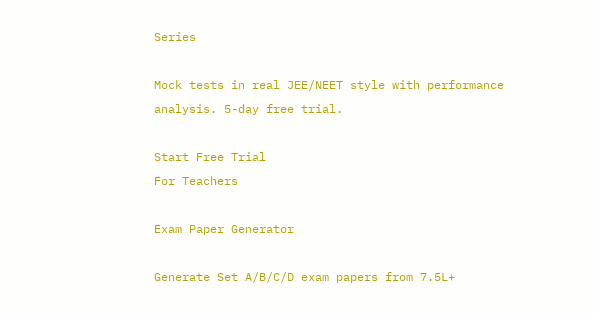Series

Mock tests in real JEE/NEET style with performance analysis. 5-day free trial.

Start Free Trial
For Teachers

Exam Paper Generator

Generate Set A/B/C/D exam papers from 7.5L+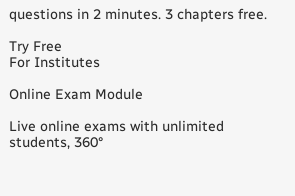questions in 2 minutes. 3 chapters free.

Try Free
For Institutes

Online Exam Module

Live online exams with unlimited students, 360°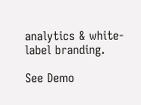analytics & white-label branding.

See Demo